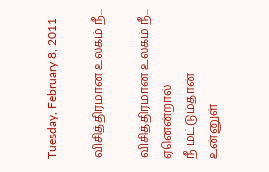Tuesday, February 8, 2011

விசித்திரமான உலகம் நீ...

விசித்திரமான உலகம் நீ...
ஏனென்றால்
நீ மட்டும்தான்
உன்னுள்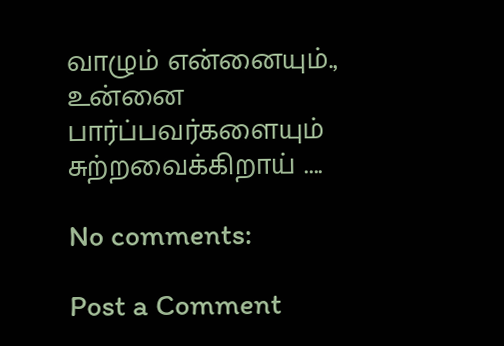வாழும் என்னையும்.,
உன்னை
பார்ப்பவர்களையும்
சுற்றவைக்கிறாய் ....

No comments:

Post a Comment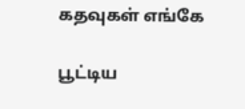கதவுகள் எங்கே

பூட்டிய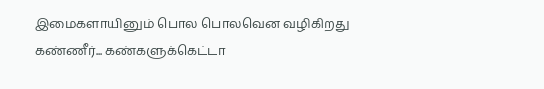இமைகளாயினும் பொல பொலவென வழிகிறது கண்ணீர்... கண்களுக்கெட்டா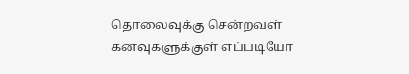தொலைவுக்கு சென்றவள் கனவுகளுக்குள் எப்படியோ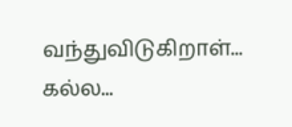வந்துவிடுகிறாள்... கல்ல...